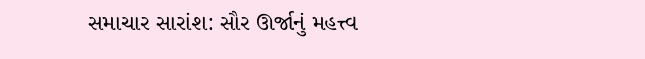સમાચાર સારાંશ: સૌર ઊર્જાનું મહત્ત્વ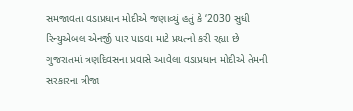સમજાવતા વડાપ્રધાન મોદીએ જણાવ્યું હતું કે ‘2030 સુધી રિન્યુએબલ એનર્જી પાર પાડવા માટે પ્રયત્નો કરી રહ્યા છે
ગુજરાતમાં ત્રણદિવસના પ્રવાસે આવેલા વડાપ્રધાન મોદીએ તેમની સરકારના ત્રીજા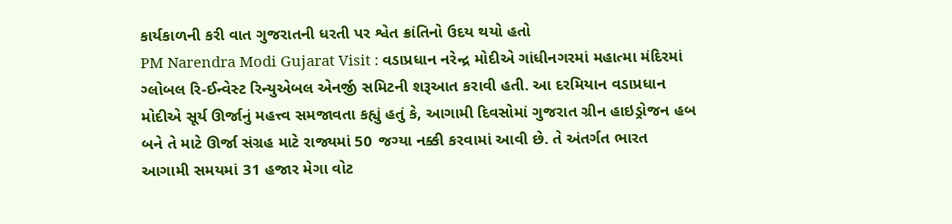કાર્યકાળની કરી વાત ગુજરાતની ધરતી પર શ્વેત ક્રાંતિનો ઉદય થયો હતો
PM Narendra Modi Gujarat Visit : વડાપ્રધાન નરેન્દ્ર મોદીએ ગાંધીનગરમાં મહાત્મા મંદિરમાં ગ્લોબલ રિ-ઈન્વેસ્ટ રિન્યુએબલ એનર્જી સમિટની શરૂઆત કરાવી હતી. આ દરમિયાન વડાપ્રધાન મોદીએ સૂર્ય ઊર્જાનું મહત્ત્વ સમજાવતા કહ્યું હતું કે, આગામી દિવસોમાં ગુજરાત ગ્રીન હાઇડ્રોજન હબ બને તે માટે ઊર્જા સંગ્રહ માટે રાજ્યમાં 50 જગ્યા નક્કી કરવામાં આવી છે. તે અંતર્ગત ભારત આગામી સમયમાં 31 હજાર મેગા વોટ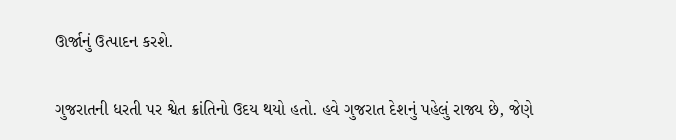ઊર્જાનું ઉત્પાદન કરશે.

ગુજરાતની ધરતી પર શ્વેત ક્રાંતિનો ઉદય થયો હતો. હવે ગુજરાત દેશનું પહેલું રાજ્ય છે, જેણે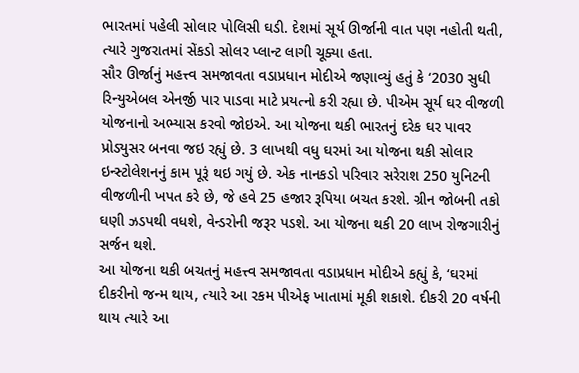ભારતમાં પહેલી સોલાર પોલિસી ઘડી. દેશમાં સૂર્ય ઊર્જાની વાત પણ નહોતી થતી, ત્યારે ગુજરાતમાં સેંકડો સોલર પ્લાન્ટ લાગી ચૂક્યા હતા.
સૌર ઊર્જાનું મહત્ત્વ સમજાવતા વડાપ્રધાન મોદીએ જણાવ્યું હતું કે ‘2030 સુધી રિન્યુએબલ એનર્જી પાર પાડવા માટે પ્રયત્નો કરી રહ્યા છે. પીએમ સૂર્ય ઘર વીજળી યોજનાનો અભ્યાસ કરવો જોઇએ. આ યોજના થકી ભારતનું દરેક ઘર પાવર પ્રોડ્યુસર બનવા જઇ રહ્યું છે. 3 લાખથી વધુ ઘરમાં આ યોજના થકી સોલાર ઇન્સ્ટોલેશનનું કામ પૂરૂં થઇ ગયું છે. એક નાનકડો પરિવાર સરેરાશ 250 યુનિટની વીજળીની ખપત કરે છે, જે હવે 25 હજાર રૂપિયા બચત કરશે. ગ્રીન જોબની તકો ઘણી ઝડપથી વધશે, વેન્ડરોની જરૂર પડશે. આ યોજના થકી 20 લાખ રોજગારીનું સર્જન થશે.
આ યોજના થકી બચતનું મહત્ત્વ સમજાવતા વડાપ્રધાન મોદીએ કહ્યું કે, ‘ઘરમાં દીકરીનો જન્મ થાય, ત્યારે આ રકમ પીએફ ખાતામાં મૂકી શકાશે. દીકરી 20 વર્ષની થાય ત્યારે આ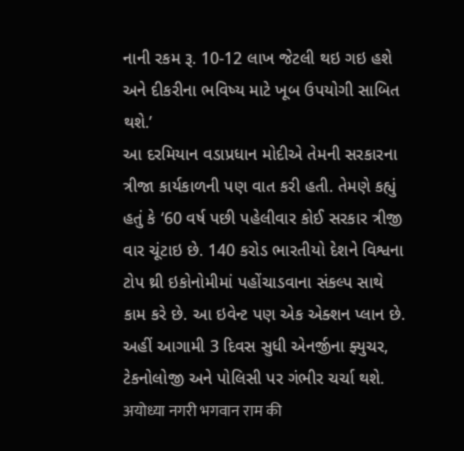નાની રકમ રૂ. 10-12 લાખ જેટલી થઇ ગઇ હશે અને દીકરીના ભવિષ્ય માટે ખૂબ ઉપયોગી સાબિત થશે.’
આ દરમિયાન વડાપ્રધાન મોદીએ તેમની સરકારના ત્રીજા કાર્યકાળની પણ વાત કરી હતી. તેમણે કહ્યું હતું કે ‘60 વર્ષ પછી પહેલીવાર કોઈ સરકાર ત્રીજી વાર ચૂંટાઇ છે. 140 કરોડ ભારતીયો દેશને વિશ્વના ટોપ થ્રી ઇકોનોમીમાં પહોંચાડવાના સંકલ્પ સાથે કામ કરે છે. આ ઇવેન્ટ પણ એક એક્શન પ્લાન છે. અહીં આગામી 3 દિવસ સુધી એનર્જીના ફ્યુચર, ટેકનોલોજી અને પોલિસી પર ગંભીર ચર્ચા થશે.
अयोध्या नगरी भगवान राम की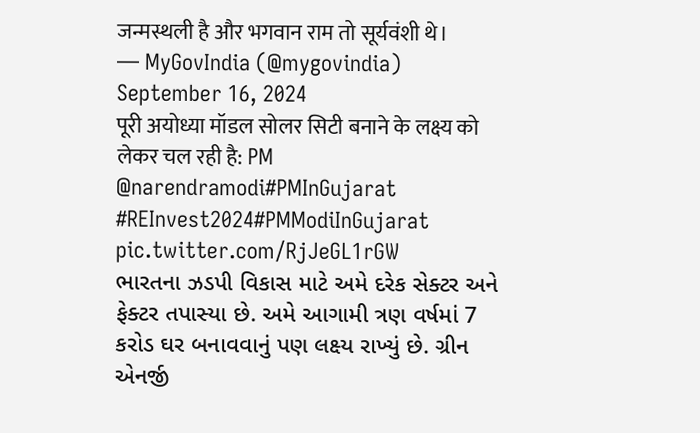जन्मस्थली है और भगवान राम तो सूर्यवंशी थे।
— MyGovIndia (@mygovindia) September 16, 2024
पूरी अयोध्या मॉडल सोलर सिटी बनाने के लक्ष्य को लेकर चल रही है: PM @narendramodi#PMInGujarat #REInvest2024#PMModiInGujarat pic.twitter.com/RjJeGL1rGW
ભારતના ઝડપી વિકાસ માટે અમે દરેક સેક્ટર અને ફેક્ટર તપાસ્યા છે. અમે આગામી ત્રણ વર્ષમાં 7 કરોડ ઘર બનાવવાનું પણ લક્ષ્ય રાખ્યું છે. ગ્રીન એનર્જી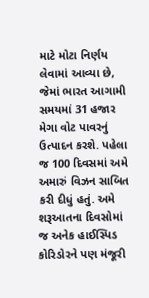માટે મોટા નિર્ણય લેવામાં આવ્યા છે, જેમાં ભારત આગામી સમયમાં 31 હજાર મેગા વોટ પાવરનું ઉત્પાદન કરશે. પહેલા જ 100 દિવસમાં અમે અમારું વિઝન સાબિત કરી દીધું હતું. અમે શરૂઆતના દિવસોમાં જ અનેક હાઈસ્પિડ કોરિડોરને પણ મંજૂરી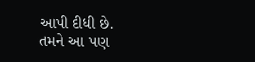આપી દીધી છે.
તમને આ પણ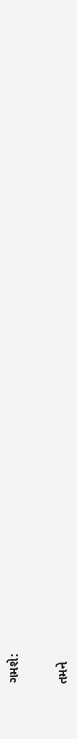ગમશે:


તમને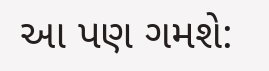આ પણ ગમશે: